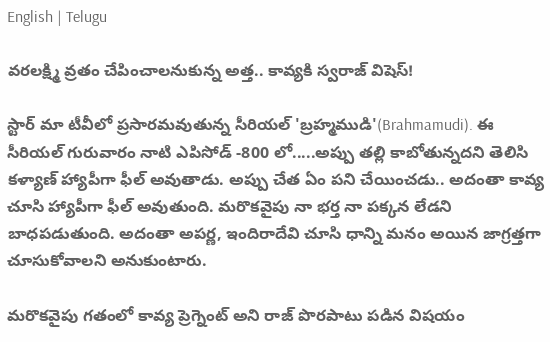English | Telugu

వరలక్ష్మి వ్రతం చేపించాలనుకున్న అత్త.. కావ్యకి స్వరాజ్ విషెస్!

స్టార్ మా టీవీలో ప్రసారమవుతున్న సీరియల్ 'బ్రహ్మముడి'(Brahmamudi). ఈ సీరియల్ గురువారం నాటి ఎపిసోడ్ -800 లో.....అప్పు తల్లి కాబోతున్నదని తెలిసి కళ్యాణ్ హ్యాపీగా ఫీల్ అవుతాడు. అప్పు చేత ఏం పని చేయించడు.. అదంతా కావ్య చూసి హ్యాపీగా ఫీల్ అవుతుంది. మరొకవైపు నా భర్త నా పక్కన లేడని బాధపడుతుంది. అదంతా అపర్ణ, ఇందిరాదేవి చూసి ధాన్ని మనం అయిన జాగ్రత్తగా చూసుకోవాలని అనుకుంటారు.

మరొకవైపు గతంలో కావ్య ప్రెగ్నెంట్ అని రాజ్ పొరపాటు పడిన విషయం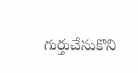గుర్తుచేసుకొని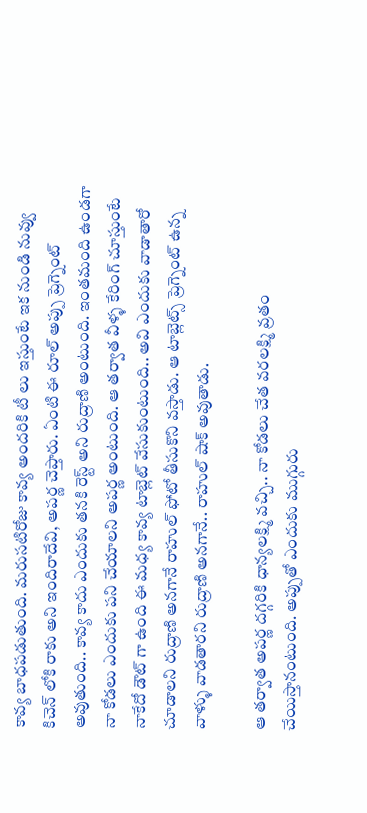కావ్య బాధపడుతుంది. మరుసటిరోజు కావ్య అందరికి టీ లు ఇస్తుంటే ఇక నుండి నువ్వు కిచెన్ లోకి రాకు అని ఇందిరాదేవి, అపర్ణ చెప్తారు. ఏంటి ఈ రూల్ అప్పు ప్రెగ్నెంట్ అవుతుంది.. కావ్య కాదు ఎందుకు తనకి రెస్ట్ అని రుద్రాణి అంటుంది. ఇంతమంది ఉండగా నా కోడలు ఎందుకు పని చేయాలని అపర్ణ అంటుంది. ఆ తర్వాత వీళ్ళ కేరింగ్ చూస్తుంటే నాకేదో డౌట్ గా ఉంది ఈ మధ్య కావ్య టాబ్లెట్ వేసుకుంటుంది.. అవి ఎందుకు వాడాతారో చూడాలని రుద్రాణి అనగానే రాహుల్ ఫోటో తీసుకొని వస్తాడు. ఆ టాబ్లెట్స్ ప్రెగ్నెంట్ ఉన్న వాళ్ళు వాడతారని రుద్రాణి అనగానే.. రాహుల్ షాక్ అవుతాడు.

ఆ తర్వాత అపర్ణ దగ్గరికి ధాన్యలక్ష్మి వచ్చి.. నా కోడలు చేత వరలక్ష్మి వ్రతం చేయిస్తానంటుంది. అప్పుతో ఎందుకు ముగ్గురు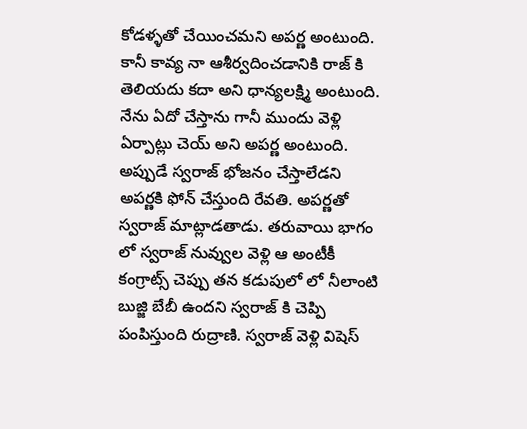కోడళ్ళతో చేయించమని అపర్ణ అంటుంది. కానీ కావ్య నా ఆశీర్వదించడానికి రాజ్ కి తెలియదు కదా అని ధాన్యలక్ష్మి అంటుంది. నేను ఏదో చేస్తాను గానీ ముందు వెళ్లి ఏర్పాట్లు చెయ్ అని అపర్ణ అంటుంది. అప్పుడే స్వరాజ్ భోజనం చేస్తాలేడని అపర్ణకి ఫోన్ చేస్తుంది రేవతి. అపర్ణతో స్వరాజ్ మాట్లాడతాడు. తరువాయి భాగం లో స్వరాజ్ నువ్వుల వెళ్లి ఆ అంటీకీ కంగ్రాట్స్ చెప్పు తన కడుపులో లో నీలాంటి బుజ్జి బేబీ ఉందని స్వరాజ్ కి చెప్పి పంపిస్తుంది రుద్రాణి. స్వరాజ్ వెళ్లి విషెస్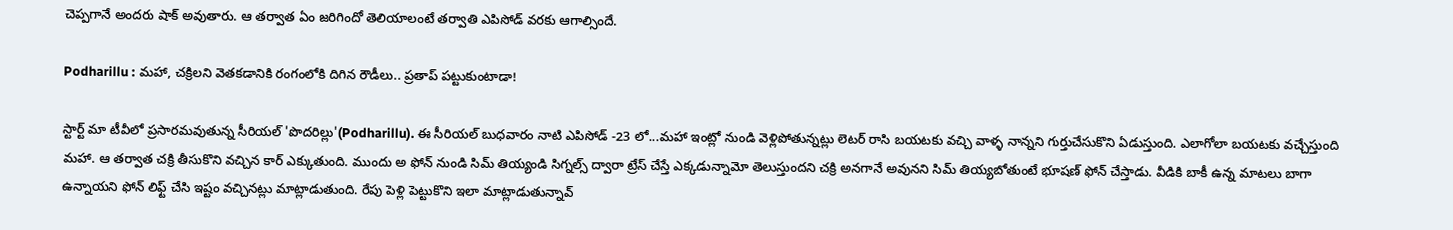చెప్పగానే అందరు షాక్ అవుతారు. ఆ తర్వాత ఏం జరిగిందో తెలియాలంటే తర్వాతి ఎపిసోడ్ వరకు ఆగాల్సిందే.

Podharillu : మహా, చక్రిలని వెతకడానికి రంగంలోకి దిగిన రౌడీలు.. ప్రతాప్ పట్టుకుంటాడా!

స్టార్ట్ మా టీవీలో ప్రసారమవుతున్న సీరియల్ 'పొదరిల్లు'(Podharillu). ఈ సీరియల్ బుధవారం నాటి ఎపిసోడ్ -23 లో...మహా ఇంట్లో నుండి వెళ్లిపోతున్నట్లు లెటర్ రాసి బయటకు వచ్చి వాళ్ళ నాన్నని గుర్తుచేసుకొని ఏడుస్తుంది. ఎలాగోలా బయటకు వచ్చేస్తుంది మహా. ఆ తర్వాత చక్రి తీసుకొని వచ్చిన కార్ ఎక్కుతుంది. ముందు అ ఫోన్ నుండి సిమ్ తియ్యండి సిగ్నల్స్ ద్వారా ట్రేస్ చేస్తే ఎక్కడున్నామో తెలుస్తుందని చక్రి అనగానే అవునని సిమ్ తియ్యబోతుంటే భూషణ్ ఫోన్ చేస్తాడు. వీడికి బాకీ ఉన్న మాటలు బాగా ఉన్నాయని ఫోన్ లిఫ్ట్ చేసి ఇష్టం వచ్చినట్లు మాట్లాడుతుంది. రేపు పెళ్లి పెట్టుకొని ఇలా మాట్లాడుతున్నావ్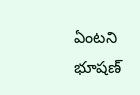ఏంటని భూషణ్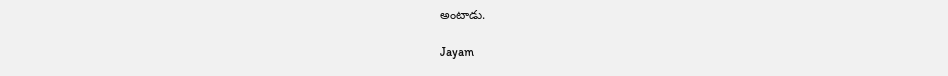అంటాడు.

Jayam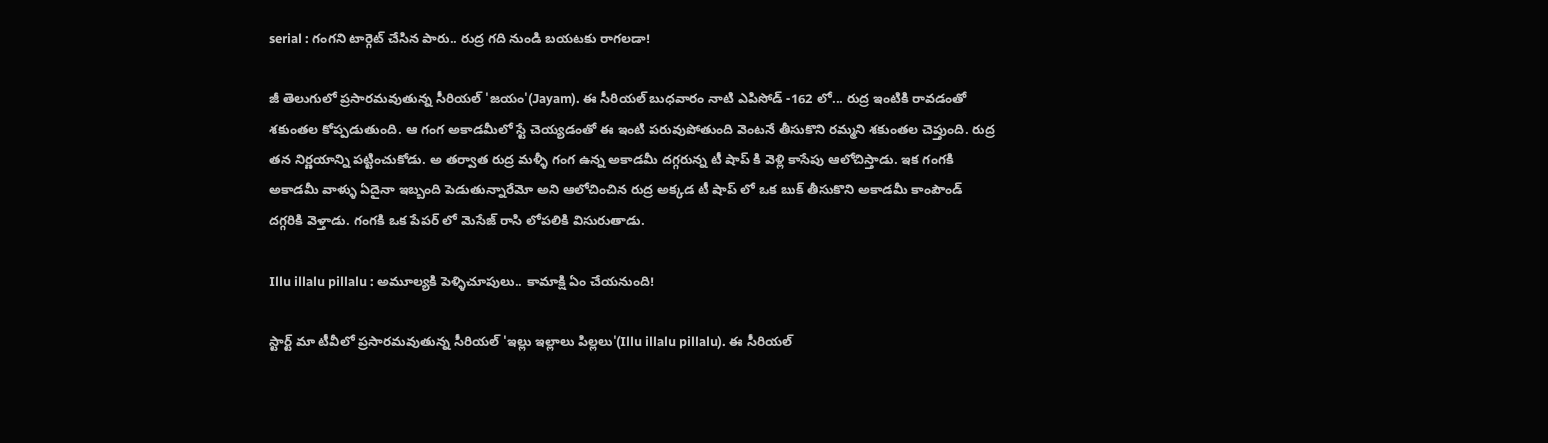serial : గంగని టార్గెట్ చేసిన పారు.. రుద్ర గది నుండి బయటకు రాగలడా!

జీ తెలుగులో ప్రసారమవుతున్న సీరియల్ 'జయం'(Jayam). ఈ సీరియల్ బుధవారం నాటి ఎపిసోడ్ -162 లో... రుద్ర ఇంటికి రావడంతో శకుంతల కోప్పడుతుంది. ఆ గంగ అకాడమీలో స్టే చెయ్యడంతో ఈ ఇంటి పరువుపోతుంది వెంటనే తీసుకొని రమ్మని శకుంతల చెప్తుంది. రుద్ర తన నిర్ణయాన్ని పట్టించుకోడు. అ తర్వాత రుద్ర మళ్ళీ గంగ ఉన్న అకాడమీ దగ్గరున్న టీ షాప్ కి వెళ్లి కాసేపు ఆలోచిస్తాడు. ఇక గంగకి అకాడమీ వాళ్ళు ఏదైనా ఇబ్బంది పెడుతున్నారేమో అని ఆలోచించిన రుద్ర అక్కడ టీ షాప్ లో ఒక బుక్ తీసుకొని అకాడమీ కాంపౌండ్ దగ్గరికి వెళ్తాడు. గంగకి ఒక పేపర్ లో మెసేజ్ రాసి లోపలికి విసురుతాడు.

Illu illalu pillalu : అమూల్యకి పెళ్ళిచూపులు.. కామాక్షి ఏం చేయనుంది!

స్టార్ట్ మా టీవీలో ప్రసారమవుతున్న సీరియల్ 'ఇల్లు ఇల్లాలు పిల్లలు'(Illu illalu pillalu). ఈ సీరియల్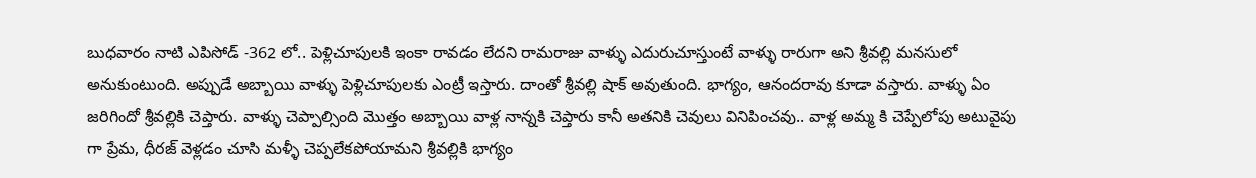బుధవారం నాటి ఎపిసోడ్ -362 లో.. పెళ్లిచూపులకి ఇంకా రావడం లేదని రామరాజు వాళ్ళు ఎదురుచూస్తుంటే వాళ్ళు రారుగా అని శ్రీవల్లి మనసులో అనుకుంటుంది. అప్పుడే అబ్బాయి వాళ్ళు పెళ్లిచూపులకు ఎంట్రీ ఇస్తారు‌. దాంతో శ్రీవల్లి షాక్ అవుతుంది. భాగ్యం, ఆనందరావు కూడా వస్తారు. వాళ్ళు ఏం జరిగిందో శ్రీవల్లికి చెప్తారు. వాళ్ళు చెప్పాల్సింది మొత్తం అబ్బాయి వాళ్ల నాన్నకి చెప్తారు కానీ అతనికి చెవులు వినిపించవు.. వాళ్ల అమ్మ కి చెప్పేలోపు అటువైపు గా ప్రేమ, ధీరజ్ వెళ్లడం చూసి మళ్ళీ చెప్పలేకపోయామని శ్రీవల్లికి భాగ్యం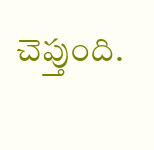చెప్తుంది.